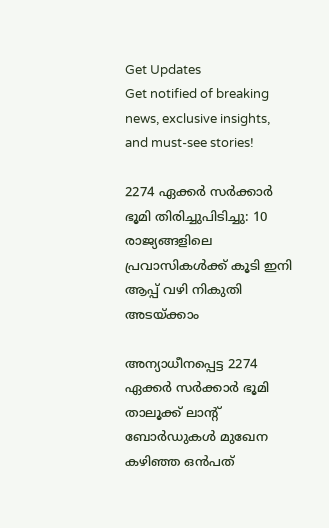Get Updates
Get notified of breaking news, exclusive insights, and must-see stories!

2274 ഏക്കർ സർക്കാർ ഭൂമി തിരിച്ചുപിടിച്ചു: 10 രാജ്യങ്ങളിലെ പ്രവാസികള്‍ക്ക് കൂടി ഇനി ആപ്പ് വഴി നികുതി അടയ്ക്കാം

അന്യാധീനപ്പെട്ട 2274 ഏക്കർ സർക്കാർ ഭൂമി താലൂക്ക് ലാന്റ് ബോർഡുകൾ മുഖേന കഴിഞ്ഞ ഒൻപത്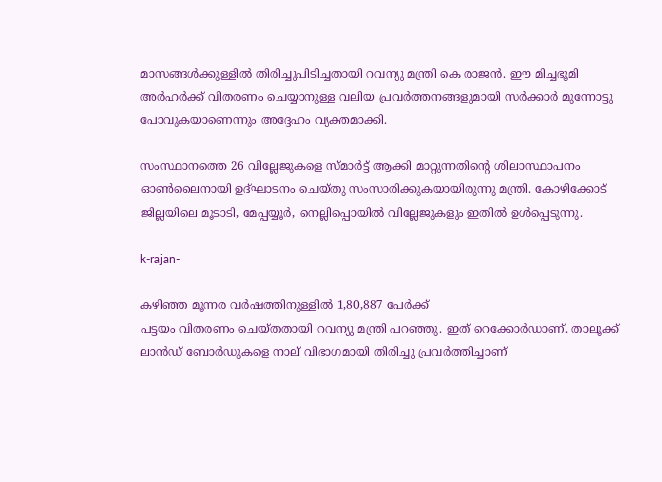മാസങ്ങൾക്കുള്ളിൽ തിരിച്ചുപിടിച്ചതായി റവന്യു മന്ത്രി കെ രാജൻ. ഈ മിച്ചഭൂമി അർഹർക്ക് വിതരണം ചെയ്യാനുള്ള വലിയ പ്രവർത്തനങ്ങളുമായി സർക്കാർ മുന്നോട്ടു പോവുകയാണെന്നും അദ്ദേഹം വ്യക്തമാക്കി.

സംസ്ഥാനത്തെ 26 വില്ലേജുകളെ സ്മാർട്ട് ആക്കി മാറ്റുന്നതിന്റെ ശിലാസ്ഥാപനം ഓൺലൈനായി ഉദ്ഘാടനം ചെയ്തു സംസാരിക്കുകയായിരുന്നു മന്ത്രി. കോഴിക്കോട് ജില്ലയിലെ മൂടാടി, മേപ്പയ്യൂർ, നെല്ലിപ്പൊയിൽ വില്ലേജുകളും ഇതിൽ ഉൾപ്പെടുന്നു.

k-rajan-

കഴിഞ്ഞ മൂന്നര വർഷത്തിനുള്ളിൽ 1,80,887 പേർക്ക്
പട്ടയം വിതരണം ചെയ്തതായി റവന്യു മന്ത്രി പറഞ്ഞു. ഇത് റെക്കോർഡാണ്. താലൂക്ക് ലാൻഡ് ബോർഡുകളെ നാല് വിഭാഗമായി തിരിച്ചു പ്രവർത്തിച്ചാണ്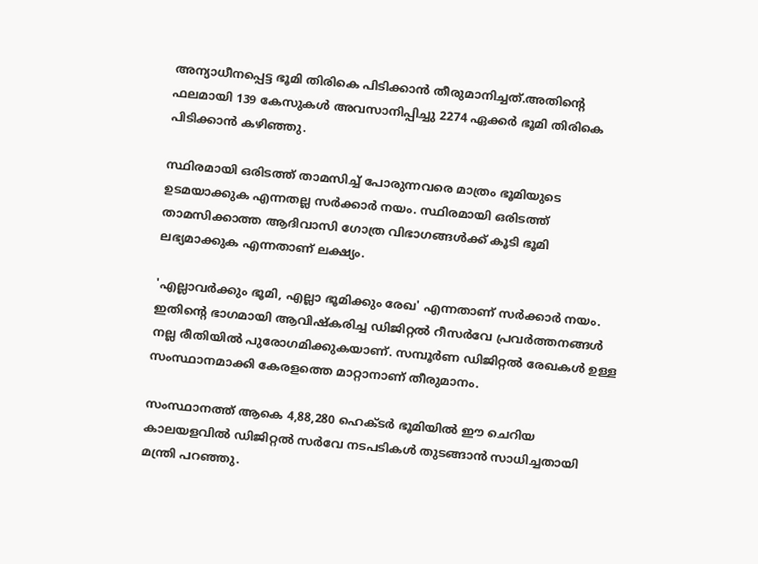അന്യാധീനപ്പെട്ട ഭൂമി തിരികെ പിടിക്കാൻ തീരുമാനിച്ചത്.അതിന്റെ ഫലമായി 139 കേസുകൾ അവസാനിപ്പിച്ചു 2274 ഏക്കർ ഭൂമി തിരികെ പിടിക്കാൻ കഴിഞ്ഞു.

സ്ഥിരമായി ഒരിടത്ത് താമസിച്ച് പോരുന്നവരെ മാത്രം ഭൂമിയുടെ ഉടമയാക്കുക എന്നതല്ല സർക്കാർ നയം. സ്ഥിരമായി ഒരിടത്ത് താമസിക്കാത്ത ആദിവാസി ഗോത്ര വിഭാഗങ്ങൾക്ക് കൂടി ഭൂമി ലഭ്യമാക്കുക എന്നതാണ് ലക്ഷ്യം.

'എല്ലാവർക്കും ഭൂമി, എല്ലാ ഭൂമിക്കും രേഖ' എന്നതാണ് സർക്കാർ നയം. ഇതിന്റെ ഭാഗമായി ആവിഷ്കരിച്ച ഡിജിറ്റൽ റീസർവേ പ്രവർത്തനങ്ങൾ നല്ല രീതിയിൽ പുരോഗമിക്കുകയാണ്. സമ്പൂർണ ഡിജിറ്റൽ രേഖകൾ ഉള്ള സംസ്ഥാനമാക്കി കേരളത്തെ മാറ്റാനാണ് തീരുമാനം.

സംസ്ഥാനത്ത് ആകെ 4,88,280 ഹെക്ടർ ഭൂമിയിൽ ഈ ചെറിയ കാലയളവിൽ ഡിജിറ്റൽ സർവേ നടപടികൾ തുടങ്ങാൻ സാധിച്ചതായി മന്ത്രി പറഞ്ഞു.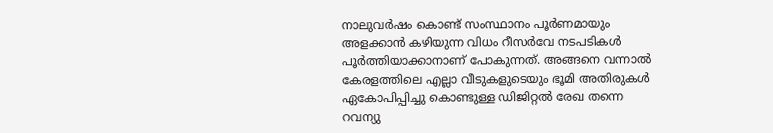നാലുവർഷം കൊണ്ട് സംസ്ഥാനം പൂർണമായും അളക്കാൻ കഴിയുന്ന വിധം റീസർവേ നടപടികൾ പൂർത്തിയാക്കാനാണ് പോകുന്നത്. അങ്ങനെ വന്നാൽ കേരളത്തിലെ എല്ലാ വീടുകളുടെയും ഭൂമി അതിരുകൾ ഏകോപിപ്പിച്ചു കൊണ്ടുള്ള ഡിജിറ്റൽ രേഖ തന്നെ റവന്യു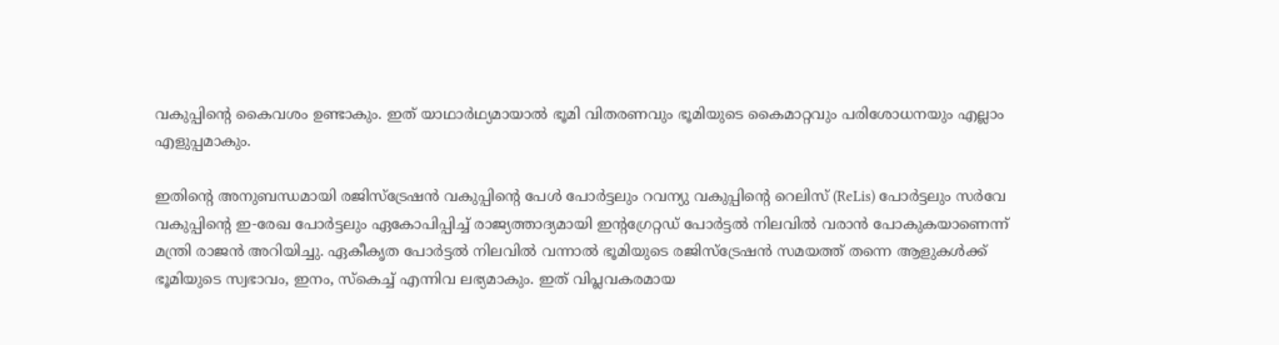വകുപ്പിന്റെ കൈവശം ഉണ്ടാകും. ഇത്‌ യാഥാർഥ്യമായാൽ ഭൂമി വിതരണവും ഭൂമിയുടെ കൈമാറ്റവും പരിശോധനയും എല്ലാം എളുപ്പമാകും.

ഇതിന്റെ അനുബന്ധമായി രജിസ്ട്രേഷൻ വകുപ്പിന്റെ പേൾ പോർട്ടലും റവന്യു വകുപ്പിന്റെ റെലിസ് (ReLis) പോർട്ടലും സർവേ വകുപ്പിന്റെ ഇ-രേഖ പോർട്ടലും ഏകോപിപ്പിച്ച് രാജ്യത്താദ്യമായി ഇന്റഗ്രേറ്റഡ് പോർട്ടൽ നിലവിൽ വരാൻ പോകുകയാണെന്ന് മന്ത്രി രാജൻ അറിയിച്ചു. ഏകീകൃത പോർട്ടൽ നിലവിൽ വന്നാൽ ഭൂമിയുടെ രജിസ്ട്രേഷൻ സമയത്ത് തന്നെ ആളുകൾക്ക് ഭൂമിയുടെ സ്വഭാവം, ഇനം, സ്കെച്ച് എന്നിവ ലഭ്യമാകും. ഇത് വിപ്ലവകരമായ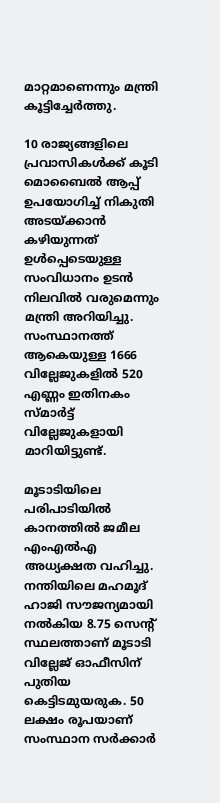മാറ്റമാണെന്നും മന്ത്രി കൂട്ടിച്ചേർത്തു.

10 രാജ്യങ്ങളിലെ പ്രവാസികൾക്ക് കൂടി മൊബൈൽ ആപ്പ് ഉപയോഗിച്ച് നികുതി അടയ്ക്കാൻ കഴിയുന്നത് ഉൾപ്പെടെയുള്ള സംവിധാനം ഉടൻ നിലവിൽ വരുമെന്നും മന്ത്രി അറിയിച്ചു. സംസ്ഥാനത്ത് ആകെയുള്ള 1666 വില്ലേജുകളിൽ 520 എണ്ണം ഇതിനകം സ്മാർട്ട്‌ വില്ലേജുകളായി മാറിയിട്ടുണ്ട്.

മൂടാടിയിലെ പരിപാടിയിൽ കാനത്തിൽ ജമീല എംഎൽഎ അധ്യക്ഷത വഹിച്ചു. നന്തിയിലെ മഹമൂദ് ഹാജി സൗജന്യമായി നൽകിയ 8.75 സെൻ്റ് സ്ഥലത്താണ് മൂടാടി വില്ലേജ് ഓഫീസിന് പുതിയ കെട്ടിടമുയരുക. 50 ലക്ഷം രൂപയാണ് സംസ്ഥാന സർക്കാർ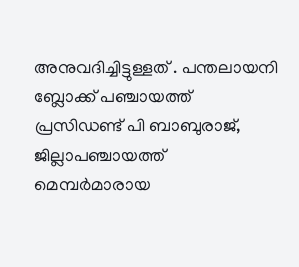അനുവദിച്ചിട്ടുള്ളത് . പന്തലായനി ബ്ലോക്ക് പഞ്ചായത്ത് പ്രസിഡണ്ട് പി ബാബുരാജ്, ജില്ലാപഞ്ചായത്ത് മെമ്പർമാരായ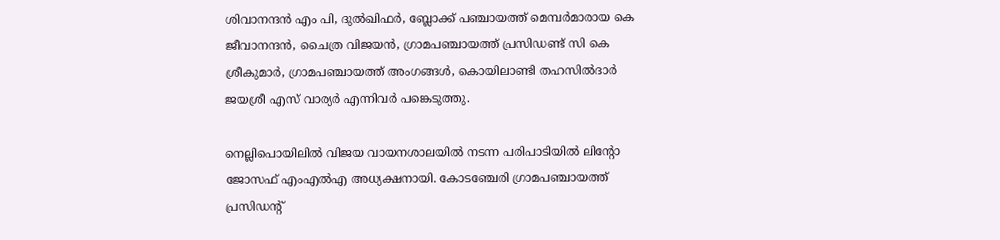ശിവാനന്ദൻ എം പി, ദുൽഖിഫർ, ബ്ലോക്ക് പഞ്ചായത്ത് മെമ്പർമാരായ കെ ജീവാനന്ദൻ, ചൈത്ര വിജയൻ, ഗ്രാമപഞ്ചായത്ത് പ്രസിഡണ്ട് സി കെ ശ്രീകുമാർ, ഗ്രാമപഞ്ചായത്ത് അംഗങ്ങൾ, കൊയിലാണ്ടി തഹസിൽദാർ ജയശ്രീ എസ് വാര്യർ എന്നിവർ പങ്കെടുത്തു.

നെല്ലിപൊയിലിൽ വിജയ വായനശാലയിൽ നടന്ന പരിപാടിയിൽ ലിന്റോ ജോസഫ് എംഎൽഎ അധ്യക്ഷനായി. കോടഞ്ചേരി ഗ്രാമപഞ്ചായത്ത്‌ പ്രസിഡന്റ്‌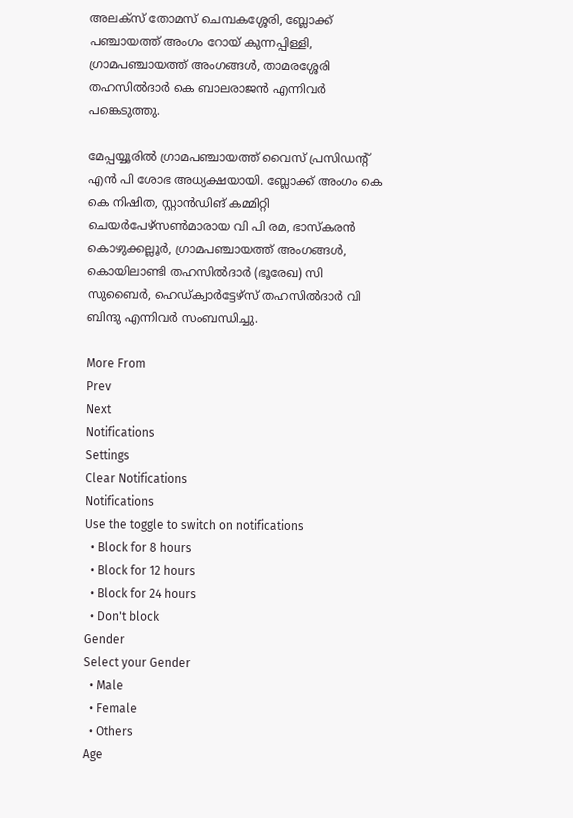അലക്സ് തോമസ് ചെമ്പകശ്ശേരി, ബ്ലോക്ക്‌ പഞ്ചായത്ത് അംഗം റോയ് കുന്നപ്പിള്ളി, ഗ്രാമപഞ്ചായത്ത് അംഗങ്ങൾ, താമരശ്ശേരി തഹസിൽദാർ കെ ബാലരാജൻ എന്നിവർ പങ്കെടുത്തു.

മേപ്പയ്യൂരിൽ ഗ്രാമപഞ്ചായത്ത് വൈസ് പ്രസിഡന്റ്‌ എൻ പി ശോഭ അധ്യക്ഷയായി. ബ്ലോക്ക്‌ അംഗം കെ കെ നിഷിത, സ്റ്റാൻഡിങ് കമ്മിറ്റി ചെയർപേഴ്സൺമാരായ വി പി രമ, ഭാസ്കരൻ കൊഴുക്കല്ലൂർ, ഗ്രാമപഞ്ചായത്ത് അംഗങ്ങൾ, കൊയിലാണ്ടി തഹസിൽദാർ (ഭൂരേഖ) സി സുബൈർ, ഹെഡ്ക്വാർട്ടേഴ്സ് തഹസിൽദാർ വി ബിന്ദു എന്നിവർ സംബന്ധിച്ചു.

More From
Prev
Next
Notifications
Settings
Clear Notifications
Notifications
Use the toggle to switch on notifications
  • Block for 8 hours
  • Block for 12 hours
  • Block for 24 hours
  • Don't block
Gender
Select your Gender
  • Male
  • Female
  • Others
Age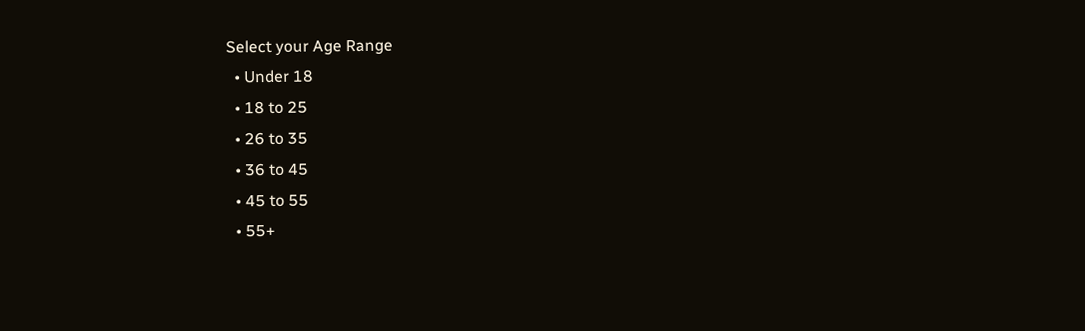Select your Age Range
  • Under 18
  • 18 to 25
  • 26 to 35
  • 36 to 45
  • 45 to 55
  • 55+